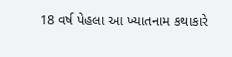18 વર્ષ પેહલા આ ખ્યાતનામ કથાકારે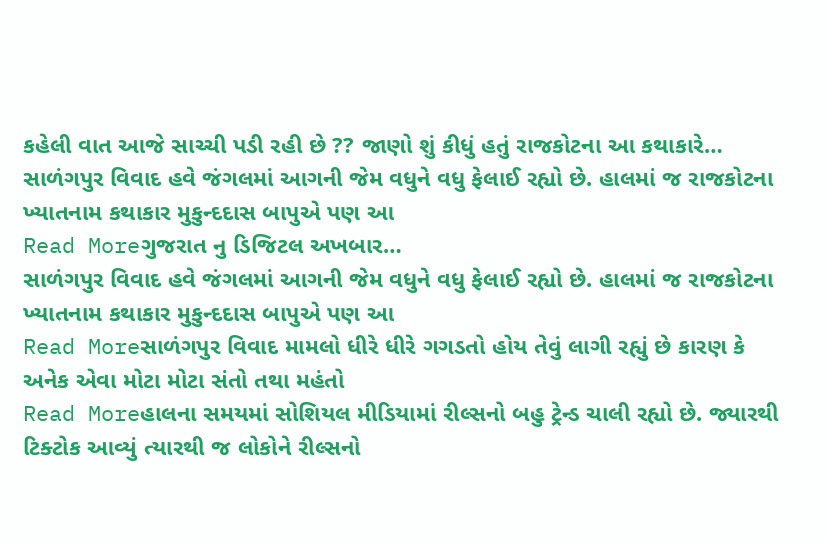કહેલી વાત આજે સાચ્ચી પડી રહી છે ?? જાણો શું કીધું હતું રાજકોટના આ કથાકારે…
સાળંગપુર વિવાદ હવે જંગલમાં આગની જેમ વધુને વધુ ફેલાઈ રહ્યો છે. હાલમાં જ રાજકોટના ખ્યાતનામ કથાકાર મુકુન્દદાસ બાપુએ પણ આ
Read Moreગુજરાત નુ ડિજિટલ અખબાર…
સાળંગપુર વિવાદ હવે જંગલમાં આગની જેમ વધુને વધુ ફેલાઈ રહ્યો છે. હાલમાં જ રાજકોટના ખ્યાતનામ કથાકાર મુકુન્દદાસ બાપુએ પણ આ
Read Moreસાળંગપુર વિવાદ મામલો ધીરે ધીરે ગગડતો હોય તેવું લાગી રહ્યું છે કારણ કે અનેક એવા મોટા મોટા સંતો તથા મહંતો
Read Moreહાલના સમયમાં સોશિયલ મીડિયામાં રીલ્સનો બહુ ટ્રેન્ડ ચાલી રહ્યો છે. જ્યારથી ટિક્ટોક આવ્યું ત્યારથી જ લોકોને રીલ્સનો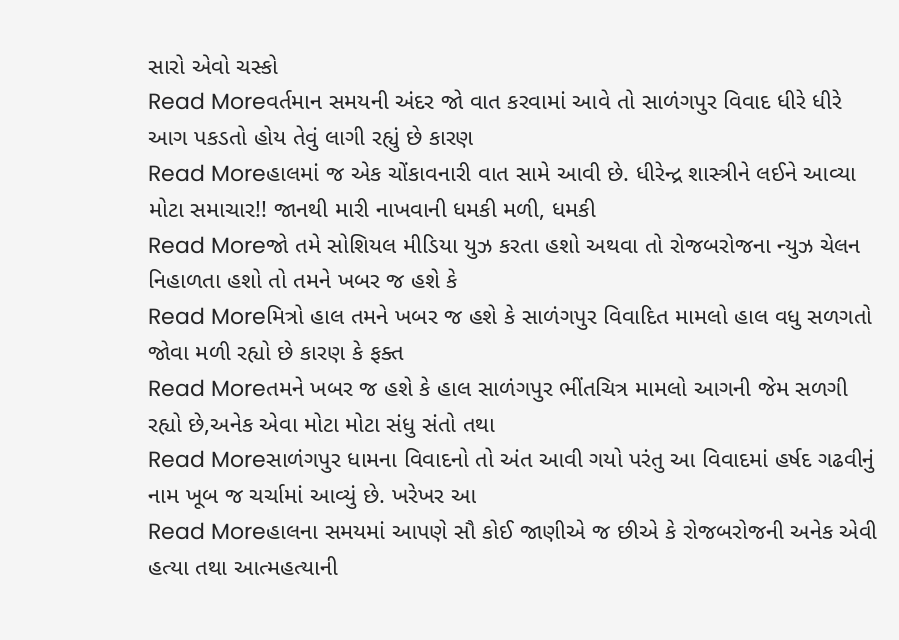સારો એવો ચસ્કો
Read Moreવર્તમાન સમયની અંદર જો વાત કરવામાં આવે તો સાળંગપુર વિવાદ ધીરે ધીરે આગ પકડતો હોય તેવું લાગી રહ્યું છે કારણ
Read Moreહાલમાં જ એક ચોંકાવનારી વાત સામે આવી છે. ધીરેન્દ્ર શાસ્ત્રીને લઈને આવ્યા મોટા સમાચાર!! જાનથી મારી નાખવાની ધમકી મળી, ધમકી
Read Moreજો તમે સોશિયલ મીડિયા યુઝ કરતા હશો અથવા તો રોજબરોજના ન્યુઝ ચેલન નિહાળતા હશો તો તમને ખબર જ હશે કે
Read Moreમિત્રો હાલ તમને ખબર જ હશે કે સાળંગપુર વિવાદિત મામલો હાલ વધુ સળગતો જોવા મળી રહ્યો છે કારણ કે ફક્ત
Read Moreતમને ખબર જ હશે કે હાલ સાળંગપુર ભીંતચિત્ર મામલો આગની જેમ સળગી રહ્યો છે,અનેક એવા મોટા મોટા સંધુ સંતો તથા
Read Moreસાળંગપુર ધામના વિવાદનો તો અંત આવી ગયો પરંતુ આ વિવાદમાં હર્ષદ ગઢવીનું નામ ખૂબ જ ચર્ચામાં આવ્યું છે. ખરેખર આ
Read Moreહાલના સમયમાં આપણે સૌ કોઈ જાણીએ જ છીએ કે રોજબરોજની અનેક એવી હત્યા તથા આત્મહત્યાની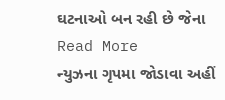ઘટનાઓ બન રહી છે જેના
Read More
ન્યુઝના ગૃપમા જોડાવા અહીં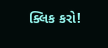ક્લિક કરો!